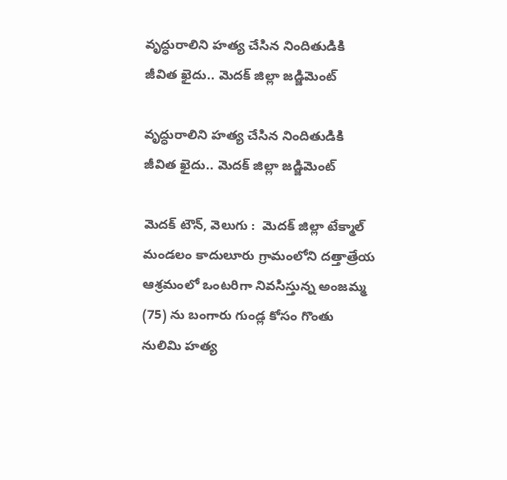వృద్ధురాలిని హత్య చేసిన నిందితుడికి జీవిత ఖైదు.. మెదక్ జిల్లా జడ్జిమెంట్

వృద్ధురాలిని హత్య చేసిన నిందితుడికి జీవిత ఖైదు.. మెదక్ జిల్లా జడ్జిమెంట్

మెదక్ టౌన్, వెలుగు :  మెదక్ జిల్లా టేక్మాల్ మండలం కాదులూరు గ్రామంలోని దత్తాత్రేయ ఆశ్రమంలో ఒంటరిగా నివసిస్తున్న అంజమ్మ (75) ను బంగారు గుండ్ల కోసం గొంతు నులిమి హత్య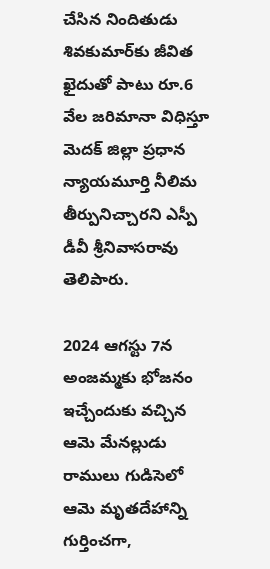చేసిన నిందితుడు శివకుమార్‌‌కు జీవిత ఖైదుతో పాటు రూ.6 వేల జరిమానా విధిస్తూ మెదక్ జిల్లా ప్రధాన న్యాయమూర్తి నీలిమ తీర్పునిచ్చారని ఎస్పీ డీవీ శ్రీనివాసరావు తెలిపారు.

2024 ఆగస్టు 7న అంజమ్మకు భోజనం ఇచ్చేందుకు వచ్చిన ఆమె మేనల్లుడు రాములు గుడిసెలో ఆమె మృతదేహాన్ని గుర్తించగా,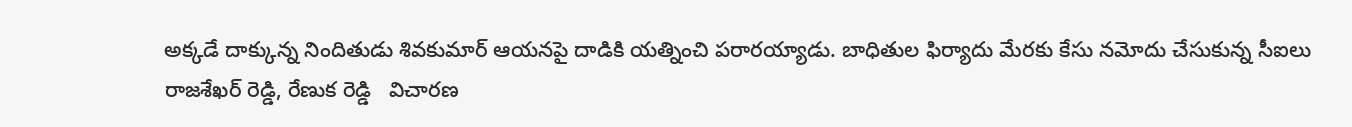అక్కడే దాక్కున్న నిందితుడు శివకుమార్ ఆయనపై దాడికి యత్నించి పరారయ్యాడు. బాధితుల ఫిర్యాదు మేరకు కేసు నమోదు చేసుకున్న సీఐలు రాజశేఖర్ రెడ్డి, రేణుక రెడ్డి   విచారణ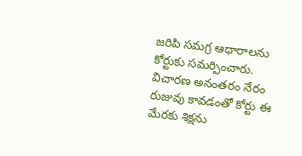జరిపి సమగ్ర ఆధారాలను కోర్టుకు సమర్పించారు. విచారణ అనంతరం నేరం రుజువు కావడంతో కోర్టు ఈ మేరకు శిక్షను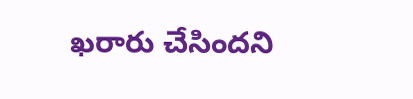ఖరారు చేసిందని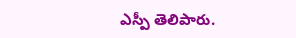ఎస్పీ తెలిపారు.